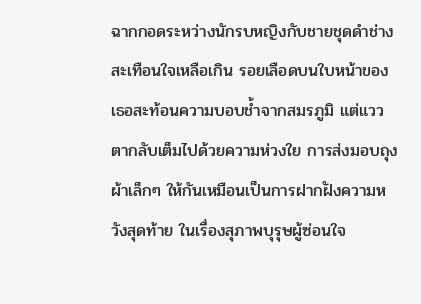ฉากกอดระหว่างนักรบหญิงกับชายชุดดำช่างสะเทือนใจเหลือเกิน รอยเลือดบนใบหน้าของเธอสะท้อนความบอบช้ำจากสมรภูมิ แต่แววตากลับเต็มไปด้วยความห่วงใย การส่งมอบถุงผ้าเล็กๆ ให้กันเหมือนเป็นการฝากฝังความหวังสุดท้าย ในเรื่องสุภาพบุรุษผู้ซ่อนใจ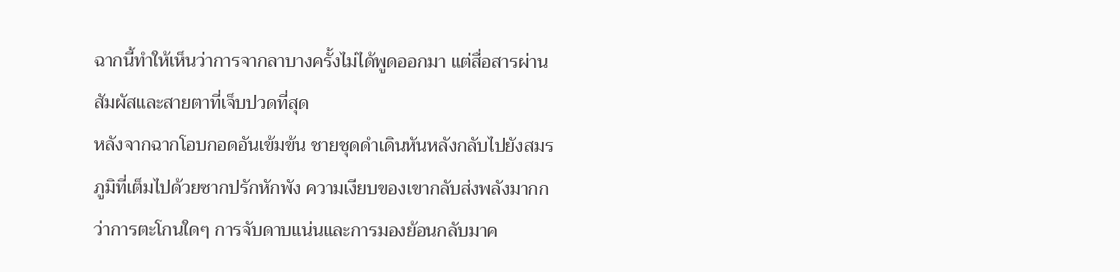ฉากนี้ทำให้เห็นว่าการจากลาบางครั้งไม่ได้พูดออกมา แต่สื่อสารผ่านสัมผัสและสายตาที่เจ็บปวดที่สุด
หลังจากฉากโอบกอดอันเข้มข้น ชายชุดดำเดินหันหลังกลับไปยังสมรภูมิที่เต็มไปด้วยซากปรักหักพัง ความเงียบของเขากลับส่งพลังมากกว่าการตะโกนใดๆ การจับดาบแน่นและการมองย้อนกลับมาค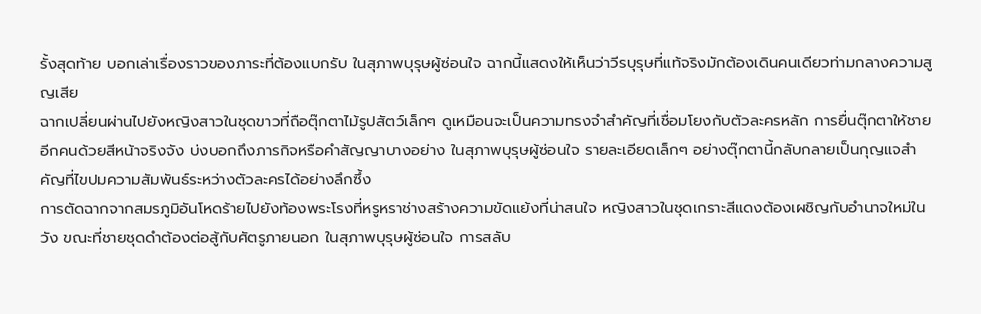รั้งสุดท้าย บอกเล่าเรื่องราวของภาระที่ต้องแบกรับ ในสุภาพบุรุษผู้ซ่อนใจ ฉากนี้แสดงให้เห็นว่าวีรบุรุษที่แท้จริงมักต้องเดินคนเดียวท่ามกลางความสูญเสีย
ฉากเปลี่ยนผ่านไปยังหญิงสาวในชุดขาวที่ถือตุ๊กตาไม้รูปสัตว์เล็กๆ ดูเหมือนจะเป็นความทรงจำสำคัญที่เชื่อมโยงกับตัวละครหลัก การยื่นตุ๊กตาให้ชายอีกคนด้วยสีหน้าจริงจัง บ่งบอกถึงภารกิจหรือคำสัญญาบางอย่าง ในสุภาพบุรุษผู้ซ่อนใจ รายละเอียดเล็กๆ อย่างตุ๊กตานี้กลับกลายเป็นกุญแจสำคัญที่ไขปมความสัมพันธ์ระหว่างตัวละครได้อย่างลึกซึ้ง
การตัดฉากจากสมรภูมิอันโหดร้ายไปยังท้องพระโรงที่หรูหราช่างสร้างความขัดแย้งที่น่าสนใจ หญิงสาวในชุดเกราะสีแดงต้องเผชิญกับอำนาจใหม่ในวัง ขณะที่ชายชุดดำต้องต่อสู้กับศัตรูภายนอก ในสุภาพบุรุษผู้ซ่อนใจ การสลับ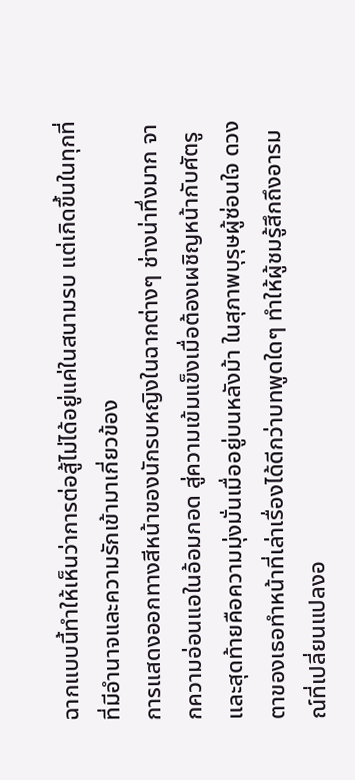ฉากแบบนี้ทำให้เห็นว่าการต่อสู้ไม่ได้อยู่แค่ในสนามรบ แต่เกิดขึ้นในทุกที่ที่มีอำนาจและความรักเข้ามาเกี่ยวข้อง
การแสดงออกทางสีหน้าของนักรบหญิงในฉากต่างๆ ช่างน่าทึ่งมาก จากความอ่อนแอในอ้อมกอด สู่ความเข้มแข็งเมื่อต้องเผชิญหน้ากับศัตรู และสุดท้ายคือความมุ่งมั่นเมื่ออยู่บนหลังม้า ในสุภาพบุรุษผู้ซ่อนใจ ดวงตาของเธอทำหน้าที่เล่าเรื่องได้ดีกว่าบทพูดใดๆ ทำให้ผู้ชมรู้สึกถึงอารมณ์ที่เปลี่ยนแปลงอ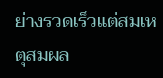ย่างรวดเร็วแต่สมเหตุสมผล